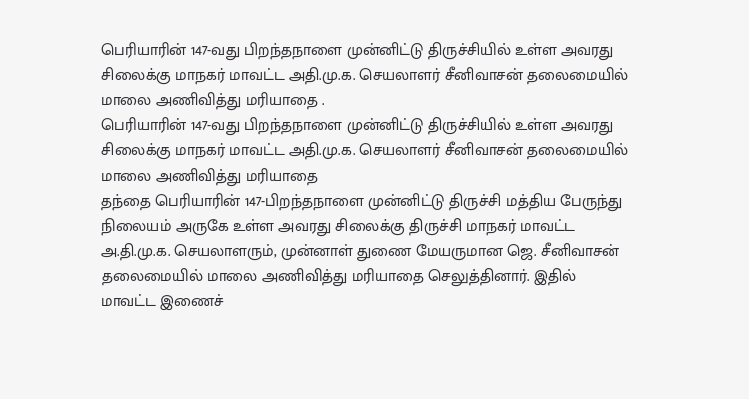பெரியாரின் 147-வது பிறந்தநாளை முன்னிட்டு திருச்சியில் உள்ள அவரது சிலைக்கு மாநகர் மாவட்ட அதி.மு.க. செயலாளர் சீனிவாசன் தலைமையில் மாலை அணிவித்து மரியாதை .
பெரியாரின் 147-வது பிறந்தநாளை முன்னிட்டு திருச்சியில் உள்ள அவரது சிலைக்கு மாநகர் மாவட்ட அதி.மு.க. செயலாளர் சீனிவாசன் தலைமையில் மாலை அணிவித்து மரியாதை
தந்தை பெரியாரின் 147-பிறந்தநாளை முன்னிட்டு திருச்சி மத்திய பேருந்து நிலையம் அருகே உள்ள அவரது சிலைக்கு திருச்சி மாநகர் மாவட்ட அ.தி.மு.க. செயலாளரும், முன்னாள் துணை மேயருமான ஜெ. சீனிவாசன் தலைமையில் மாலை அணிவித்து மரியாதை செலுத்தினார். இதில் மாவட்ட இணைச்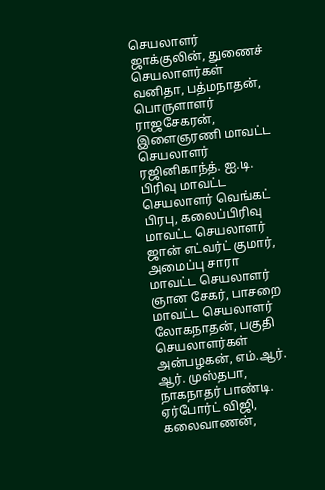செயலாளர் ஜாக்குலின், துணைச் செயலாளர்கள் வனிதா, பத்மநாதன், பொருளாளர் ராஜசேகரன், இளைஞரணி மாவட்ட செயலாளர் ரஜினிகாந்த். ஐ.டி. பிரிவு மாவட்ட செயலாளர் வெங்கட் பிரபு, கலைப்பிரிவு மாவட்ட செயலாளர் ஜான் எட்வர்ட் குமார், அமைப்பு சாரா மாவட்ட செயலாளர் ஞான சேகர், பாசறை மாவட்ட செயலாளர் லோகநாதன், பகுதி செயலாளர்கள் அன்பழகன், எம்.ஆர். ஆர். முஸ்தபா, நாகநாதர் பாண்டி. ஏர்போர்ட் விஜி, கலைவாணன்,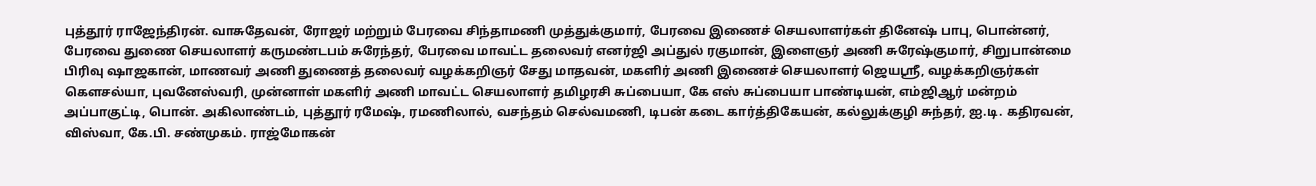புத்தூர் ராஜேந்திரன். வாசுதேவன், ரோஜர் மற்றும் பேரவை சிந்தாமணி முத்துக்குமார், பேரவை இணைச் செயலாளர்கள் தினேஷ் பாபு, பொன்னர், பேரவை துணை செயலாளர் கருமண்டபம் சுரேந்தர், பேரவை மாவட்ட தலைவர் எனர்ஜி அப்துல் ரகுமான், இளைஞர் அணி சுரேஷ்குமார், சிறுபான்மை பிரிவு ஷாஜகான், மாணவர் அணி துணைத் தலைவர் வழக்கறிஞர் சேது மாதவன், மகளிர் அணி இணைச் செயலாளர் ஜெயஸ்ரீ, வழக்கறிஞர்கள் கௌசல்யா, புவனேஸ்வரி, முன்னாள் மகளிர் அணி மாவட்ட செயலாளர் தமிழரசி சுப்பையா, கே எஸ் சுப்பையா பாண்டியன், எம்ஜிஆர் மன்றம் அப்பாகுட்டி, பொன். அகிலாண்டம், புத்தூர் ரமேஷ், ரமணிலால், வசந்தம் செல்வமணி, டிபன் கடை கார்த்திகேயன், கல்லுக்குழி சுந்தர், ஐ.டி. கதிரவன், விஸ்வா, கே.பி. சண்முகம். ராஜ்மோகன்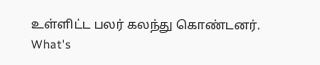உள்ளிட்ட பலர் கலந்து கொண்டனர்.
What's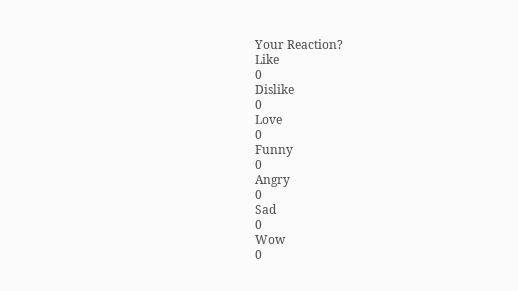Your Reaction?
Like
0
Dislike
0
Love
0
Funny
0
Angry
0
Sad
0
Wow
0